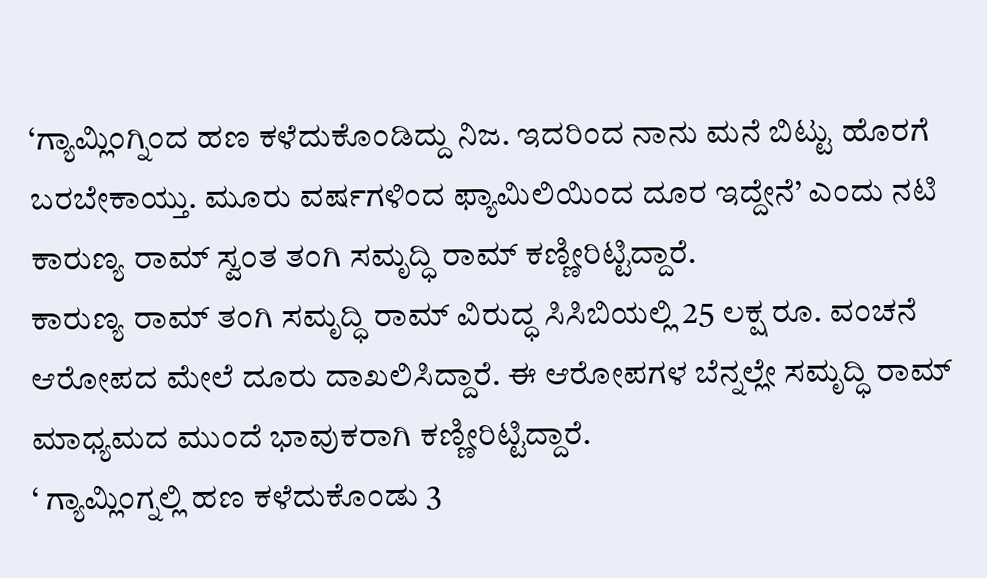‘ಗ್ಯಾಮ್ಲಿಂಗ್ನಿಂದ ಹಣ ಕಳೆದುಕೊಂಡಿದ್ದು ನಿಜ. ಇದರಿಂದ ನಾನು ಮನೆ ಬಿಟ್ಟು ಹೊರಗೆ ಬರಬೇಕಾಯ್ತು. ಮೂರು ವರ್ಷಗಳಿಂದ ಫ್ಯಾಮಿಲಿಯಿಂದ ದೂರ ಇದ್ದೇನೆ’ ಎಂದು ನಟಿ ಕಾರುಣ್ಯ ರಾಮ್ ಸ್ವಂತ ತಂಗಿ ಸಮೃದ್ಧಿ ರಾಮ್ ಕಣ್ಣೀರಿಟ್ಟಿದ್ದಾರೆ.
ಕಾರುಣ್ಯ ರಾಮ್ ತಂಗಿ ಸಮೃದ್ಧಿ ರಾಮ್ ವಿರುದ್ಧ ಸಿಸಿಬಿಯಲ್ಲಿ 25 ಲಕ್ಷ ರೂ. ವಂಚನೆ ಆರೋಪದ ಮೇಲೆ ದೂರು ದಾಖಲಿಸಿದ್ದಾರೆ. ಈ ಆರೋಪಗಳ ಬೆನ್ನಲ್ಲೇ ಸಮೃದ್ಧಿ ರಾಮ್ ಮಾಧ್ಯಮದ ಮುಂದೆ ಭಾವುಕರಾಗಿ ಕಣ್ಣೀರಿಟ್ಟಿದ್ದಾರೆ.
‘ ಗ್ಯಾಮ್ಲಿಂಗ್ನಲ್ಲಿ ಹಣ ಕಳೆದುಕೊಂಡು 3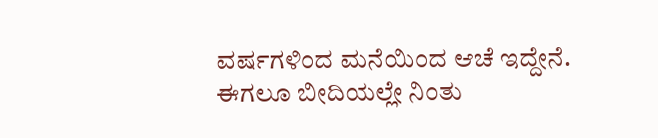ವರ್ಷಗಳಿಂದ ಮನೆಯಿಂದ ಆಚೆ ಇದ್ದೇನೆ. ಈಗಲೂ ಬೀದಿಯಲ್ಲೇ ನಿಂತು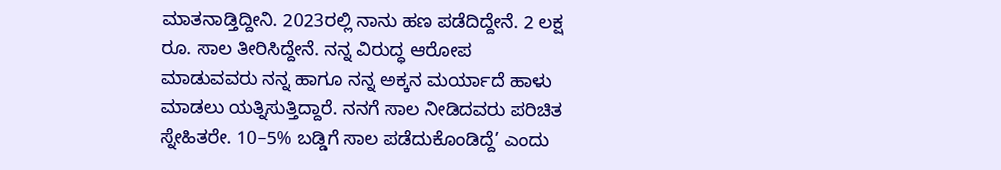ಮಾತನಾಡ್ತಿದ್ದೀನಿ. 2023ರಲ್ಲಿ ನಾನು ಹಣ ಪಡೆದಿದ್ದೇನೆ. 2 ಲಕ್ಷ ರೂ. ಸಾಲ ತೀರಿಸಿದ್ದೇನೆ. ನನ್ನ ವಿರುದ್ಧ ಆರೋಪ ಮಾಡುವವರು ನನ್ನ ಹಾಗೂ ನನ್ನ ಅಕ್ಕನ ಮರ್ಯಾದೆ ಹಾಳು ಮಾಡಲು ಯತ್ನಿಸುತ್ತಿದ್ದಾರೆ. ನನಗೆ ಸಾಲ ನೀಡಿದವರು ಪರಿಚಿತ ಸ್ನೇಹಿತರೇ. 10–5% ಬಡ್ಡಿಗೆ ಸಾಲ ಪಡೆದುಕೊಂಡಿದ್ದೆ’ ಎಂದು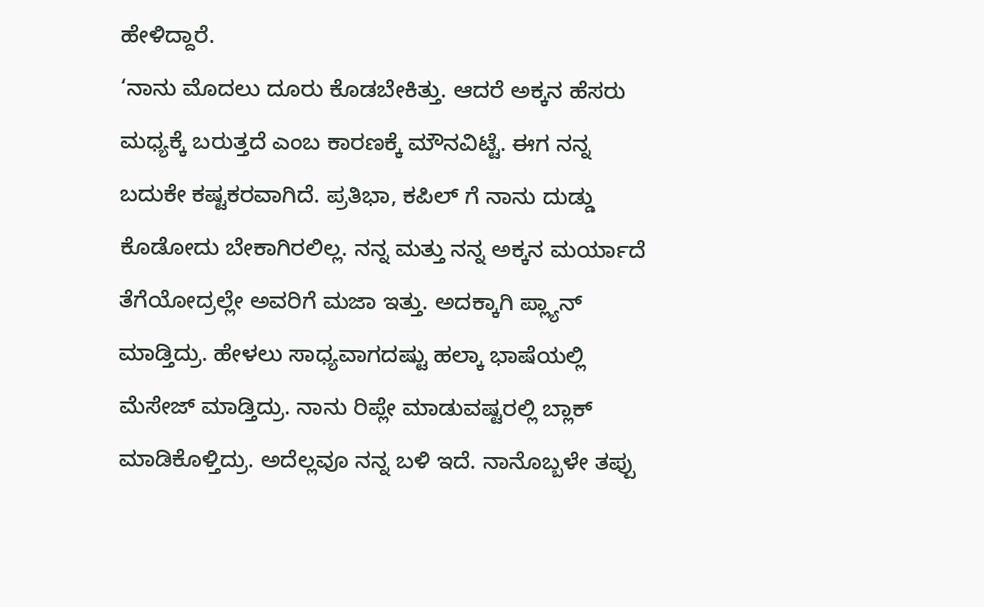ಹೇಳಿದ್ದಾರೆ.
‘ನಾನು ಮೊದಲು ದೂರು ಕೊಡಬೇಕಿತ್ತು. ಆದರೆ ಅಕ್ಕನ ಹೆಸರು ಮಧ್ಯಕ್ಕೆ ಬರುತ್ತದೆ ಎಂಬ ಕಾರಣಕ್ಕೆ ಮೌನವಿಟ್ಟೆ. ಈಗ ನನ್ನ ಬದುಕೇ ಕಷ್ಟಕರವಾಗಿದೆ. ಪ್ರತಿಭಾ, ಕಪಿಲ್ ಗೆ ನಾನು ದುಡ್ಡು ಕೊಡೋದು ಬೇಕಾಗಿರಲಿಲ್ಲ. ನನ್ನ ಮತ್ತು ನನ್ನ ಅಕ್ಕನ ಮರ್ಯಾದೆ ತೆಗೆಯೋದ್ರಲ್ಲೇ ಅವರಿಗೆ ಮಜಾ ಇತ್ತು. ಅದಕ್ಕಾಗಿ ಪ್ಲ್ಯಾನ್ ಮಾಡ್ತಿದ್ರು. ಹೇಳಲು ಸಾಧ್ಯವಾಗದಷ್ಟು ಹಲ್ಕಾ ಭಾಷೆಯಲ್ಲಿ ಮೆಸೇಜ್ ಮಾಡ್ತಿದ್ರು. ನಾನು ರಿಪ್ಲೇ ಮಾಡುವಷ್ಟರಲ್ಲಿ ಬ್ಲಾಕ್ ಮಾಡಿಕೊಳ್ತಿದ್ರು. ಅದೆಲ್ಲವೂ ನನ್ನ ಬಳಿ ಇದೆ. ನಾನೊಬ್ಬಳೇ ತಪ್ಪು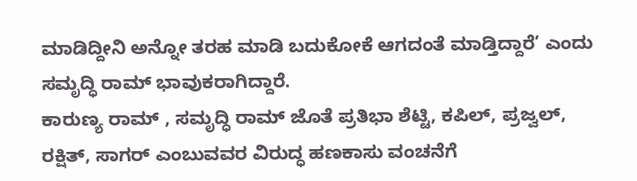ಮಾಡಿದ್ದೀನಿ ಅನ್ನೋ ತರಹ ಮಾಡಿ ಬದುಕೋಕೆ ಆಗದಂತೆ ಮಾಡ್ತಿದ್ದಾರೆ’ ಎಂದು ಸಮೃದ್ಧಿ ರಾಮ್ ಭಾವುಕರಾಗಿದ್ದಾರೆ.
ಕಾರುಣ್ಯ ರಾಮ್ , ಸಮೃದ್ಧಿ ರಾಮ್ ಜೊತೆ ಪ್ರತಿಭಾ ಶೆಟ್ಟಿ, ಕಪಿಲ್, ಪ್ರಜ್ವಲ್, ರಕ್ಷಿತ್, ಸಾಗರ್ ಎಂಬುವವರ ವಿರುದ್ಧ ಹಣಕಾಸು ವಂಚನೆಗೆ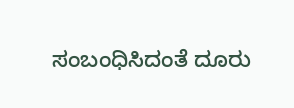ಸಂಬಂಧಿಸಿದಂತೆ ದೂರು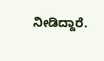ನೀಡಿದ್ದಾರೆ.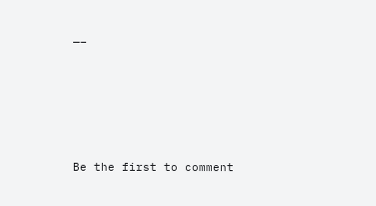—–





Be the first to comment